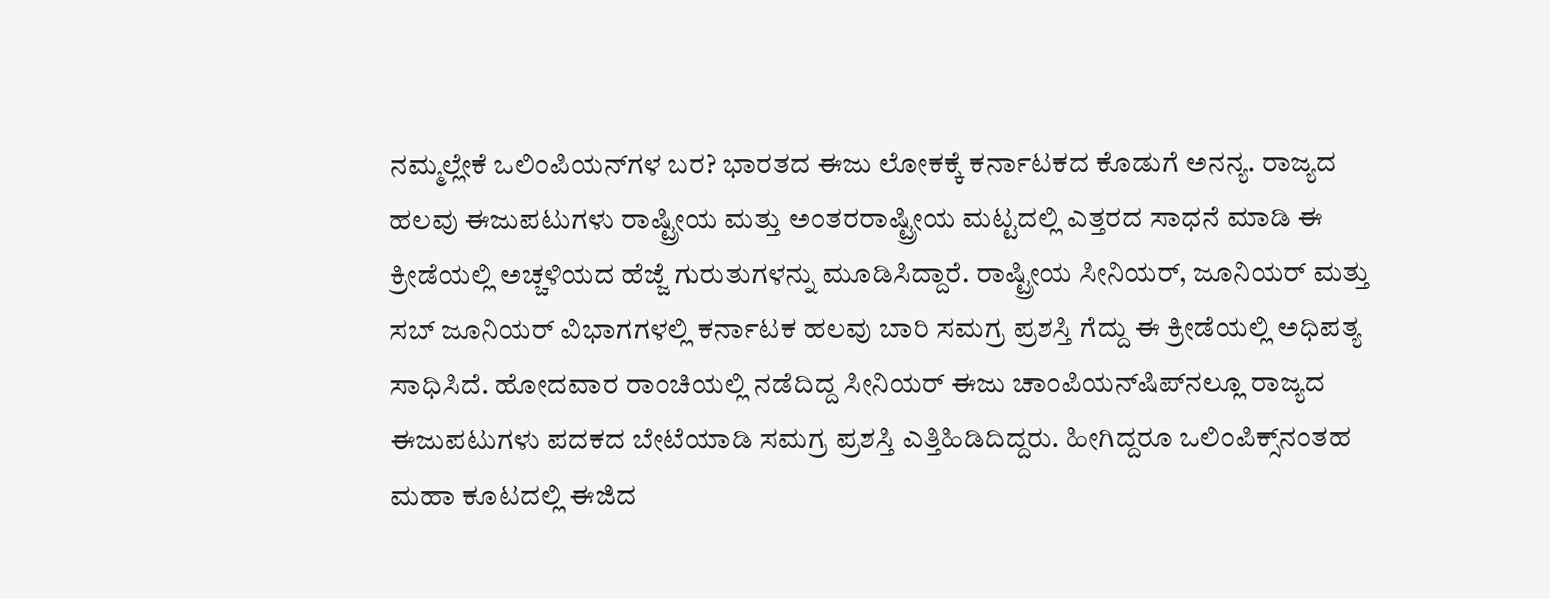ನಮ್ಮಲ್ಲೇಕೆ ಒಲಿಂಪಿಯನ್‌ಗಳ ಬರ? ಭಾರತದ ಈಜು ಲೋಕಕ್ಕೆ ಕರ್ನಾಟಕದ ಕೊಡುಗೆ ಅನನ್ಯ. ರಾಜ್ಯದ ಹಲವು ಈಜುಪಟುಗಳು ರಾಷ್ಟ್ರೀಯ ಮತ್ತು ಅಂತರರಾಷ್ಟ್ರೀಯ ಮಟ್ಟದಲ್ಲಿ ಎತ್ತರದ ಸಾಧನೆ ಮಾಡಿ ಈ ಕ್ರೀಡೆಯಲ್ಲಿ ಅಚ್ಚಳಿಯದ ಹೆಜ್ಜೆ ಗುರುತುಗಳನ್ನು ಮೂಡಿಸಿದ್ದಾರೆ. ರಾಷ್ಟ್ರೀಯ ಸೀನಿಯರ್‌, ಜೂನಿಯರ್‌ ಮತ್ತು ಸಬ್‌ ಜೂನಿಯರ್‌ ವಿಭಾಗಗಳಲ್ಲಿ ಕರ್ನಾಟಕ ಹಲವು ಬಾರಿ ಸಮಗ್ರ ಪ್ರಶಸ್ತಿ ಗೆದ್ದು ಈ ಕ್ರೀಡೆಯಲ್ಲಿ ಅಧಿಪತ್ಯ ಸಾಧಿಸಿದೆ. ಹೋದವಾರ ರಾಂಚಿಯಲ್ಲಿ ನಡೆದಿದ್ದ ಸೀನಿಯರ್‌ ಈಜು ಚಾಂಪಿಯನ್‌ಷಿಪ್‌ನಲ್ಲೂ ರಾಜ್ಯದ ಈಜುಪಟುಗಳು ಪದಕದ ಬೇಟೆಯಾಡಿ ಸಮಗ್ರ ಪ್ರಶಸ್ತಿ ಎತ್ತಿಹಿಡಿದಿದ್ದರು. ಹೀಗಿದ್ದರೂ ಒಲಿಂಪಿಕ್ಸ್‌ನಂತಹ ಮಹಾ ಕೂಟದಲ್ಲಿ ಈಜಿದ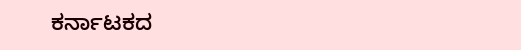ಕರ್ನಾಟಕದ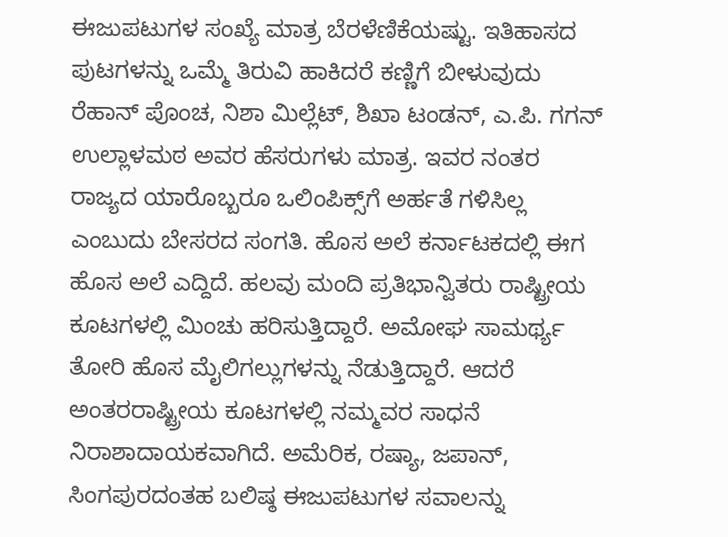ಈಜುಪಟುಗಳ ಸಂಖ್ಯೆ ಮಾತ್ರ ಬೆರಳೆಣಿಕೆಯಷ್ಟು. ಇತಿಹಾಸದ ಪುಟಗಳನ್ನು ಒಮ್ಮೆ ತಿರುವಿ ಹಾಕಿದರೆ ಕಣ್ಣಿಗೆ ಬೀಳುವುದು ರೆಹಾನ್‌ ಪೊಂಚ, ನಿಶಾ ಮಿಲ್ಲೆಟ್‌, ಶಿಖಾ ಟಂಡನ್‌, ಎ.ಪಿ. ಗಗನ್‌ ಉಲ್ಲಾಳಮಠ ಅವರ ಹೆಸರುಗಳು ಮಾತ್ರ. ಇವರ ನಂತರ ರಾಜ್ಯದ ಯಾರೊಬ್ಬರೂ ಒಲಿಂಪಿಕ್ಸ್‌ಗೆ ಅರ್ಹತೆ ಗಳಿಸಿಲ್ಲ ಎಂಬುದು ಬೇಸರದ ಸಂಗತಿ. ಹೊಸ ಅಲೆ ಕರ್ನಾಟಕದಲ್ಲಿ ಈಗ ಹೊಸ ಅಲೆ ಎದ್ದಿದೆ. ಹಲವು ಮಂದಿ ಪ್ರತಿಭಾನ್ವಿತರು ರಾಷ್ಟ್ರೀಯ ಕೂಟಗಳಲ್ಲಿ ಮಿಂಚು ಹರಿಸುತ್ತಿದ್ದಾರೆ. ಅಮೋಘ ಸಾಮರ್ಥ್ಯ ತೋರಿ ಹೊಸ ಮೈಲಿಗಲ್ಲುಗಳನ್ನು ನೆಡುತ್ತಿದ್ದಾರೆ. ಆದರೆ ಅಂತರರಾಷ್ಟ್ರೀಯ ಕೂಟಗಳಲ್ಲಿ ನಮ್ಮವರ ಸಾಧನೆ ನಿರಾಶಾದಾಯಕವಾಗಿದೆ. ಅಮೆರಿಕ, ರಷ್ಯಾ, ಜಪಾನ್‌, ಸಿಂಗಪುರದಂತಹ ಬಲಿಷ್ಠ ಈಜುಪಟುಗಳ ಸವಾಲನ್ನು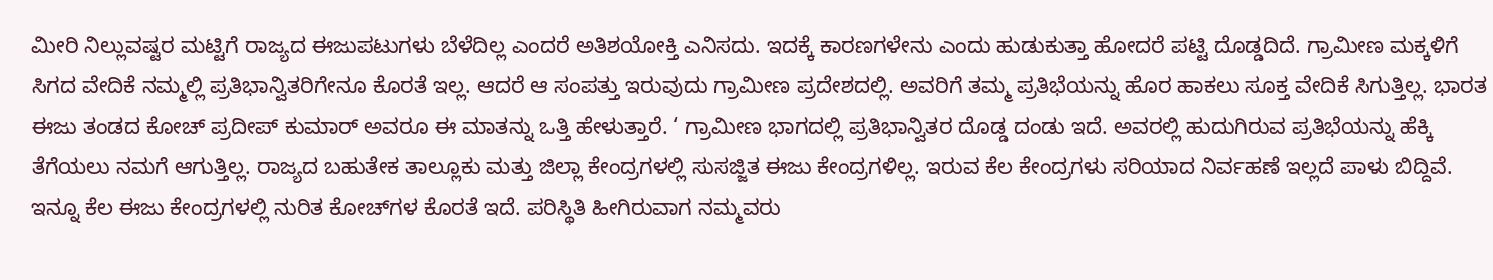ಮೀರಿ ನಿಲ್ಲುವಷ್ಟರ ಮಟ್ಟಿಗೆ ರಾಜ್ಯದ ಈಜುಪಟುಗಳು ಬೆಳೆದಿಲ್ಲ ಎಂದರೆ ಅತಿಶಯೋಕ್ತಿ ಎನಿಸದು. ಇದಕ್ಕೆ ಕಾರಣಗಳೇನು ಎಂದು ಹುಡುಕುತ್ತಾ ಹೋದರೆ ಪಟ್ಟಿ ದೊಡ್ಡದಿದೆ. ಗ್ರಾಮೀಣ ಮಕ್ಕಳಿಗೆ ಸಿಗದ ವೇದಿಕೆ ನಮ್ಮಲ್ಲಿ ಪ್ರತಿಭಾನ್ವಿತರಿಗೇನೂ ಕೊರತೆ ಇಲ್ಲ. ಆದರೆ ಆ ಸಂಪತ್ತು ಇರುವುದು ಗ್ರಾಮೀಣ ಪ್ರದೇಶದಲ್ಲಿ. ಅವರಿಗೆ ತಮ್ಮ ಪ್ರತಿಭೆಯನ್ನು ಹೊರ ಹಾಕಲು ಸೂಕ್ತ ವೇದಿಕೆ ಸಿಗುತ್ತಿಲ್ಲ. ಭಾರತ ಈಜು ತಂಡದ ಕೋಚ್‌ ಪ್ರದೀಪ್‌ ಕುಮಾರ್‌ ಅವರೂ ಈ ಮಾತನ್ನು ಒತ್ತಿ ಹೇಳುತ್ತಾರೆ. ‘ ಗ್ರಾಮೀಣ ಭಾಗದಲ್ಲಿ ಪ್ರತಿಭಾನ್ವಿತರ ದೊಡ್ಡ ದಂಡು ಇದೆ. ಅವರಲ್ಲಿ ಹುದುಗಿರುವ ಪ್ರತಿಭೆಯನ್ನು ಹೆಕ್ಕಿ ತೆಗೆಯಲು ನಮಗೆ ಆಗುತ್ತಿಲ್ಲ. ರಾಜ್ಯದ ಬಹುತೇಕ ತಾಲ್ಲೂಕು ಮತ್ತು ಜಿಲ್ಲಾ ಕೇಂದ್ರಗಳಲ್ಲಿ ಸುಸಜ್ಜಿತ ಈಜು ಕೇಂದ್ರಗಳಿಲ್ಲ. ಇರುವ ಕೆಲ ಕೇಂದ್ರಗಳು ಸರಿಯಾದ ನಿರ್ವಹಣೆ ಇಲ್ಲದೆ ಪಾಳು ಬಿದ್ದಿವೆ. ಇನ್ನೂ ಕೆಲ ಈಜು ಕೇಂದ್ರಗಳಲ್ಲಿ ನುರಿತ ಕೋಚ್‌ಗಳ ಕೊರತೆ ಇದೆ. ಪರಿಸ್ಥಿತಿ ಹೀಗಿರುವಾಗ ನಮ್ಮವರು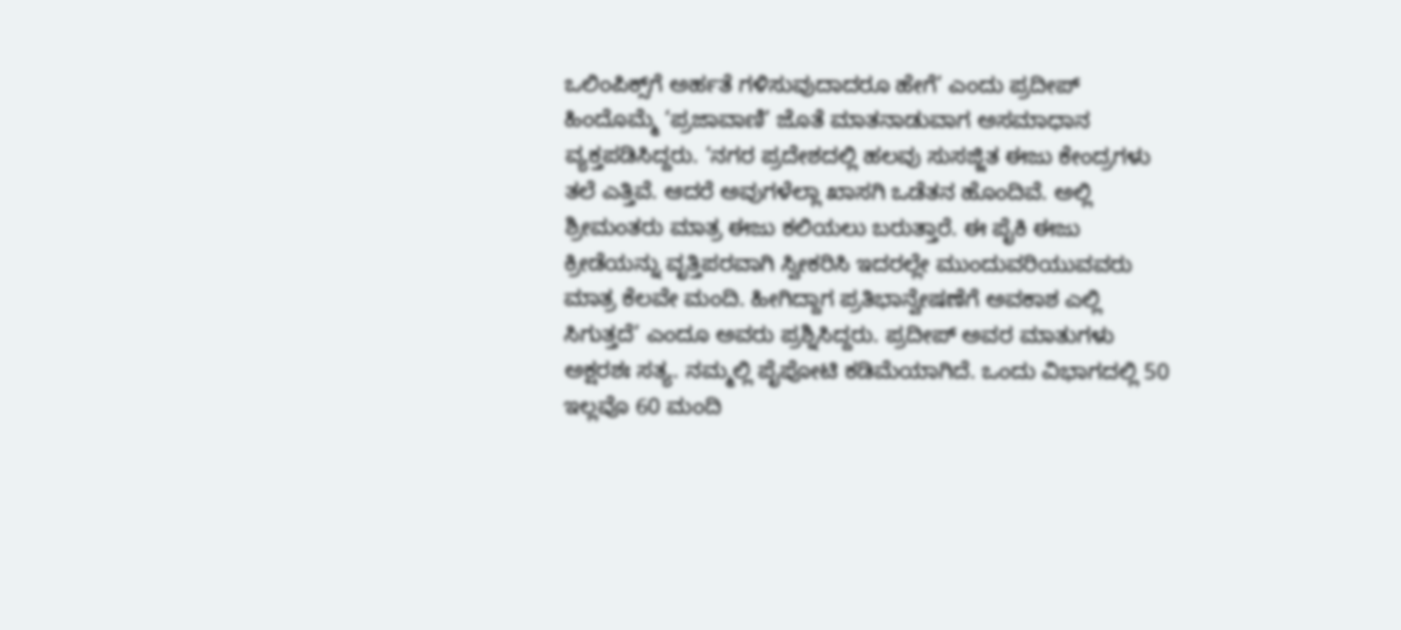ಒಲಿಂಪಿಕ್ಸ್‌ಗೆ ಅರ್ಹತೆ ಗಳಿಸುವುದಾದರೂ ಹೇಗೆ’ ಎಂದು ಪ್ರದೀಪ್‌ ಹಿಂದೊಮ್ಮೆ ‘ಪ್ರಜಾವಾಣಿ’ ಜೊತೆ ಮಾತನಾಡುವಾಗ ಅಸಮಾಧಾನ ವ್ಯಕ್ತಪಡಿಸಿದ್ದರು. ‘ನಗರ ಪ್ರದೇಶದಲ್ಲಿ ಹಲವು ಸುಸಜ್ಜಿತ ಈಜು ಕೇಂದ್ರಗಳು ತಲೆ ಎತ್ತಿವೆ. ಆದರೆ ಅವುಗಳೆಲ್ಲಾ ಖಾಸಗಿ ಒಡೆತನ ಹೊಂದಿವೆ. ಅಲ್ಲಿ ಶ್ರೀಮಂತರು ಮಾತ್ರ ಈಜು ಕಲಿಯಲು ಬರುತ್ತಾರೆ. ಈ ಪೈಕಿ ಈಜು ಕ್ರೀಡೆಯನ್ನು ವೃತ್ತಿಪರವಾಗಿ ಸ್ವೀಕರಿಸಿ ಇದರಲ್ಲೇ ಮುಂದುವರಿಯುವವರು ಮಾತ್ರ ಕೆಲವೇ ಮಂದಿ. ಹೀಗಿದ್ದಾಗ ಪ್ರತಿಭಾನ್ವೇಷಣೆಗೆ ಅವಕಾಶ ಎಲ್ಲಿ ಸಿಗುತ್ತದೆ’ ಎಂದೂ ಅವರು ಪ್ರಶ್ನಿಸಿದ್ದರು. ಪ್ರದೀಪ್‌ ಅವರ ಮಾತುಗಳು ಅಕ್ಷರಶಃ ಸತ್ಯ. ನಮ್ಮಲ್ಲಿ ಪೈಪೋಟಿ ಕಡಿಮೆಯಾಗಿದೆ. ಒಂದು ವಿಭಾಗದಲ್ಲಿ 50 ಇಲ್ಲವೊ 60 ಮಂದಿ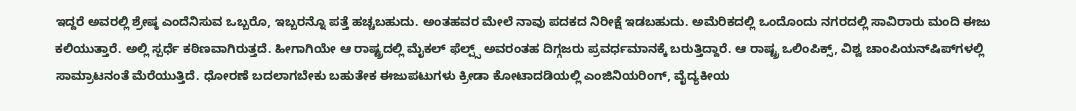ಇದ್ದರೆ ಅವರಲ್ಲಿ ಶ್ರೇಷ್ಠ ಎಂದೆನಿಸುವ ಒಬ್ಬರೊ, ಇಬ್ಬರನ್ನೊ ಪತ್ತೆ ಹಚ್ಚಬಹುದು. ಅಂತಹವರ ಮೇಲೆ ನಾವು ಪದಕದ ನಿರೀಕ್ಷೆ ಇಡಬಹುದು. ಅಮೆರಿಕದಲ್ಲಿ ಒಂದೊಂದು ನಗರದಲ್ಲಿ ಸಾವಿರಾರು ಮಂದಿ ಈಜು ಕಲಿಯುತ್ತಾರೆ. ಅಲ್ಲಿ ಸ್ಪರ್ಧೆ ಕಠಿಣವಾಗಿರುತ್ತದೆ. ಹೀಗಾಗಿಯೇ ಆ ರಾಷ್ಟ್ರದಲ್ಲಿ ಮೈಕಲ್‌ ಫೆಲ್ಪ್ಸ್ ಅವರಂತಹ ದಿಗ್ಗಜರು ಪ್ರವರ್ಧಮಾನಕ್ಕೆ ಬರುತ್ತಿದ್ದಾರೆ. ಆ ರಾಷ್ಟ್ರ ಒಲಿಂಪಿಕ್ಸ್‌, ವಿಶ್ವ ಚಾಂಪಿಯನ್‌ಷಿಪ್‌ಗಳಲ್ಲಿ ಸಾಮ್ರಾಟನಂತೆ ಮೆರೆಯುತ್ತಿದೆ. ಧೋರಣೆ ಬದಲಾಗಬೇಕು ಬಹುತೇಕ ಈಜುಪಟುಗಳು ಕ್ರೀಡಾ ಕೋಟಾದಡಿಯಲ್ಲಿ ಎಂಜಿನಿಯರಿಂಗ್‌, ವೈದ್ಯಕೀಯ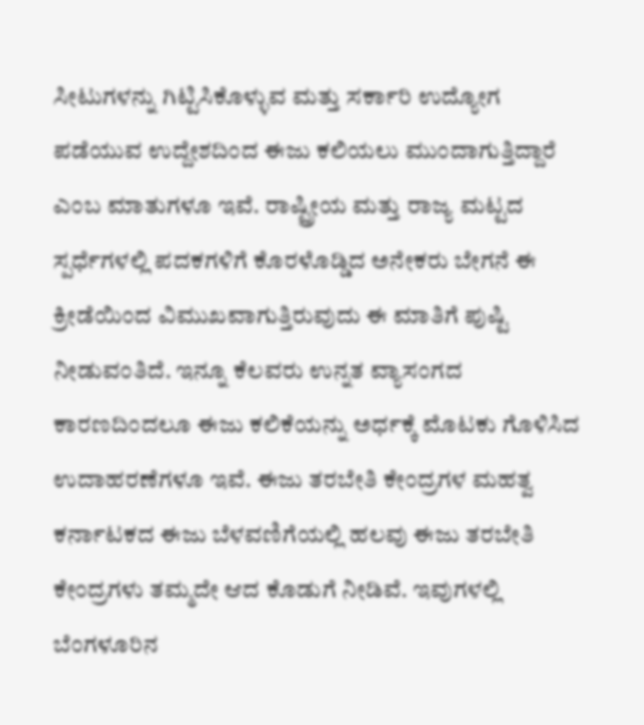ಸೀಟುಗಳನ್ನು ಗಿಟ್ಟಿಸಿಕೊಳ್ಳುವ ಮತ್ತು ಸರ್ಕಾರಿ ಉದ್ಯೋಗ ಪಡೆಯುವ ಉದ್ದೇಶದಿಂದ ಈಜು ಕಲಿಯಲು ಮುಂದಾಗುತ್ತಿದ್ದಾರೆ ಎಂಬ ಮಾತುಗಳೂ ಇವೆ. ರಾಷ್ಟ್ರೀಯ ಮತ್ತು ರಾಜ್ಯ ಮಟ್ಟದ ಸ್ಪರ್ಧೆಗಳಲ್ಲಿ ಪದಕಗಳಿಗೆ ಕೊರಳೊಡ್ಡಿದ ಅನೇಕರು ಬೇಗನೆ ಈ ಕ್ರೀಡೆಯಿಂದ ವಿಮುಖವಾಗುತ್ತಿರುವುದು ಈ ಮಾತಿಗೆ ಪುಷ್ಟಿ ನೀಡುವಂತಿದೆ. ಇನ್ನೂ ಕೆಲವರು ಉನ್ನತ ವ್ಯಾಸಂಗದ ಕಾರಣದಿಂದಲೂ ಈಜು ಕಲಿಕೆಯನ್ನು ಅರ್ಧಕ್ಕೆ ಮೊಟಕು ಗೊಳಿಸಿದ ಉದಾಹರಣೆಗಳೂ ಇವೆ. ಈಜು ತರಬೇತಿ ಕೇಂದ್ರಗಳ ಮಹತ್ವ ಕರ್ನಾಟಕದ ಈಜು ಬೆಳವಣಿಗೆಯಲ್ಲಿ ಹಲವು ಈಜು ತರಬೇತಿ ಕೇಂದ್ರಗಳು ತಮ್ಮದೇ ಆದ ಕೊಡುಗೆ ನೀಡಿವೆ. ಇವುಗಳಲ್ಲಿ ಬೆಂಗಳೂರಿನ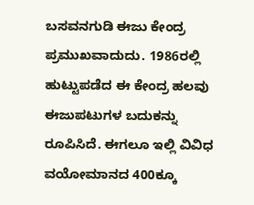ಬಸವನಗುಡಿ ಈಜು ಕೇಂದ್ರ ಪ್ರಮುಖವಾದುದು. 1986ರಲ್ಲಿ ಹುಟ್ಟುಪಡೆದ ಈ ಕೇಂದ್ರ ಹಲವು ಈಜುಪಟುಗಳ ಬದುಕನ್ನು ರೂಪಿಸಿದೆ. ಈಗಲೂ ಇಲ್ಲಿ ವಿವಿಧ ವಯೋಮಾನದ 400ಕ್ಕೂ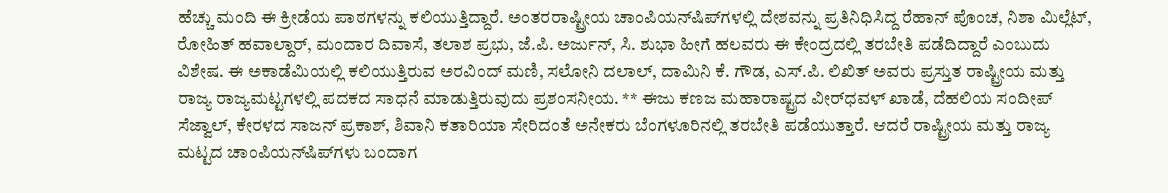ಹೆಚ್ಚು ಮಂದಿ ಈ ಕ್ರೀಡೆಯ ಪಾಠಗಳನ್ನು ಕಲಿಯುತ್ತಿದ್ದಾರೆ. ಅಂತರರಾಷ್ಟ್ರೀಯ ಚಾಂಪಿಯನ್‌ಷಿಪ್‌ಗಳಲ್ಲಿ ದೇಶವನ್ನು ಪ್ರತಿನಿಧಿಸಿದ್ದ ರೆಹಾನ್‌ ಪೊಂಚ, ನಿಶಾ ಮಿಲ್ಲೆಟ್‌, ರೋಹಿತ್‌ ಹವಾಲ್ದಾರ್‌, ಮಂದಾರ ದಿವಾಸೆ, ತಲಾಶ ಪ್ರಭು, ಜೆ.ಪಿ. ಅರ್ಜುನ್‌, ಸಿ. ಶುಭಾ ಹೀಗೆ ಹಲವರು ಈ ಕೇಂದ್ರದಲ್ಲಿ ತರಬೇತಿ ಪಡೆದಿದ್ದಾರೆ ಎಂಬುದು ವಿಶೇಷ. ಈ ಅಕಾಡೆಮಿಯಲ್ಲಿ ಕಲಿಯುತ್ತಿರುವ ಅರವಿಂದ್‌ ಮಣಿ, ಸಲೋನಿ ದಲಾಲ್‌, ದಾಮಿನಿ ಕೆ. ಗೌಡ, ಎಸ್‌.ಪಿ. ಲಿಖಿತ್‌ ಅವರು ಪ್ರಸ್ತುತ ರಾಷ್ಟ್ರೀಯ ಮತ್ತು ರಾಜ್ಯ ರಾಜ್ಯಮಟ್ಟಗಳಲ್ಲಿ ಪದಕದ ಸಾಧನೆ ಮಾಡುತ್ತಿರುವುದು ಪ್ರಶಂಸನೀಯ. ** ಈಜು ಕಣಜ ಮಹಾರಾಷ್ಟ್ರದ ವೀರ್‌ಧವಳ್‌ ಖಾಡೆ, ದೆಹಲಿಯ ಸಂದೀಪ್‌ ಸೆಜ್ವಾಲ್‌, ಕೇರಳದ ಸಾಜನ್‌ ಪ್ರಕಾಶ್‌, ಶಿವಾನಿ ಕತಾರಿಯಾ ಸೇರಿದಂತೆ ಅನೇಕರು ಬೆಂಗಳೂರಿನಲ್ಲಿ ತರಬೇತಿ ಪಡೆಯುತ್ತಾರೆ. ಆದರೆ ರಾಷ್ಟ್ರೀಯ ಮತ್ತು ರಾಜ್ಯ ಮಟ್ಟದ ಚಾಂಪಿಯನ್‌ಷಿಪ್‌ಗಳು ಬಂದಾಗ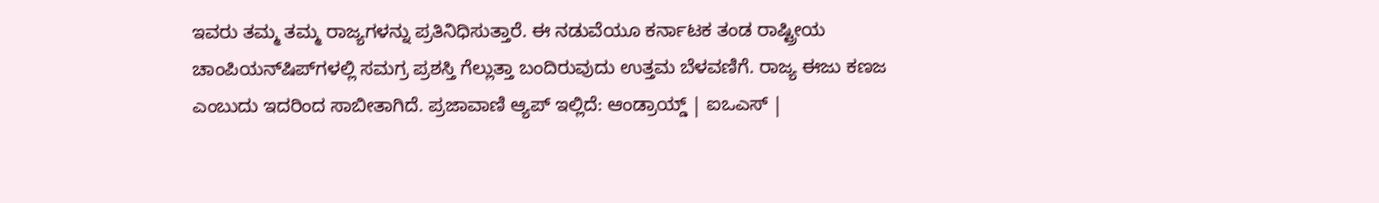ಇವರು ತಮ್ಮ ತಮ್ಮ ರಾಜ್ಯಗಳನ್ನು ಪ್ರತಿನಿಧಿಸುತ್ತಾರೆ. ಈ ನಡುವೆಯೂ ಕರ್ನಾಟಕ ತಂಡ ರಾಷ್ಟ್ರೀಯ ಚಾಂಪಿಯನ್‌ಷಿಪ್‌ಗಳಲ್ಲಿ ಸಮಗ್ರ ಪ್ರಶಸ್ತಿ ಗೆಲ್ಲುತ್ತಾ ಬಂದಿರುವುದು ಉತ್ತಮ ಬೆಳವಣಿಗೆ. ರಾಜ್ಯ ಈಜು ಕಣಜ ಎಂಬುದು ಇದರಿಂದ ಸಾಬೀತಾಗಿದೆ. ಪ್ರಜಾವಾಣಿ ಆ್ಯಪ್ ಇಲ್ಲಿದೆ: ಆಂಡ್ರಾಯ್ಡ್ | ಐಒಎಸ್ |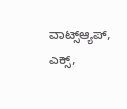ವಾಟ್ಸ್ಆ್ಯಪ್, ಎಕ್ಸ್,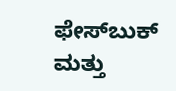ಫೇಸ್‌ಬುಕ್ ಮತ್ತು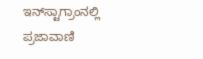ಇನ್‌ಸ್ಟಾಗ್ರಾಂನಲ್ಲಿ ಪ್ರಜಾವಾಣಿ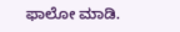ಫಾಲೋ ಮಾಡಿ.